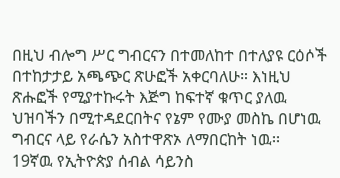በዚህ ብሎግ ሥር ግብርናን በተመለከተ በተለያዩ ርዕሶች በተከታታይ አጫጭር ጽሁፎች አቀርባለሁ። እነዚህ ጽሑፎች የሚያተኩሩት እጅግ ከፍተኛ ቁጥር ያለዉ ህዝባችን በሚተዳደርበትና የኔም የሙያ መስኬ በሆነዉ ግብርና ላይ የራሴን አስተዋጽኦ ለማበርከት ነዉ፡፡
19ኛዉ የኢትዮጵያ ሰብል ሳይንስ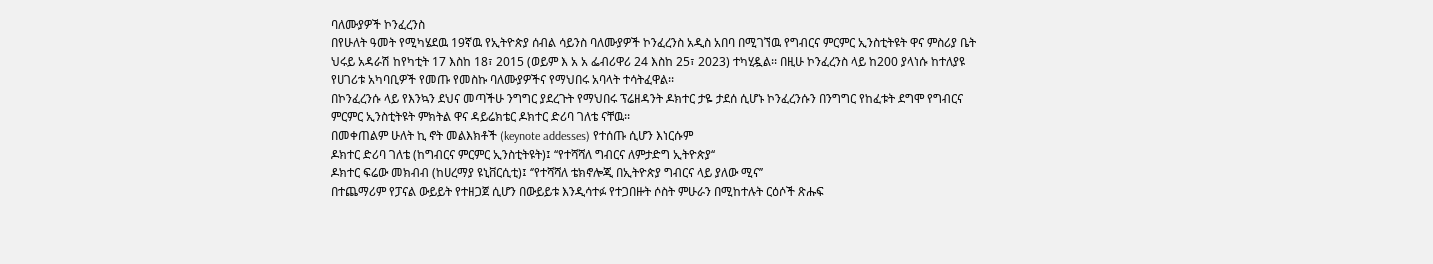ባለሙያዎች ኮንፈረንስ
በየሁለት ዓመት የሚካሄደዉ 19ኛዉ የኢትዮጵያ ሰብል ሳይንስ ባለሙያዎች ኮንፈረንስ አዲስ አበባ በሚገኘዉ የግብርና ምርምር ኢንስቲትዩት ዋና ምስሪያ ቤት ህሩይ አዳራሽ ከየካቲት 17 እስከ 18፣ 2015 (ወይም እ አ አ ፌብሪዋሪ 24 እስከ 25፣ 2023) ተካሂዷል፡፡ በዚሁ ኮንፈረንስ ላይ ከ200 ያላነሱ ከተለያዩ የሀገሪቱ አካባቢዎች የመጡ የመስኩ ባለሙያዎችና የማህበሩ አባላት ተሳትፈዋል፡፡
በኮንፈረንሱ ላይ የእንኳን ደህና መጣችሁ ንግግር ያደረጉት የማህበሩ ፕሬዘዳንት ዶክተር ታዬ ታደሰ ሲሆኑ ኮንፈረንሱን በንግግር የከፈቱት ደግሞ የግብርና ምርምር ኢንስቲትዩት ምክትል ዋና ዳይሬክቴር ዶክተር ድሪባ ገለቴ ናቸዉ፡፡
በመቀጠልም ሁለት ኪ ኖት መልእክቶች (keynote addesses) የተሰጡ ሲሆን እነርሱም
ዶክተር ድሪባ ገለቴ (ከግብርና ምርምር ኢንስቲትዩት)፤ ‘‘የተሻሻለ ግብርና ለምታድግ ኢትዮጵያ‘‘
ዶክተር ፍሬው መክብብ (ከሀረማያ ዩኒቨርሲቲ)፤ ‘’የተሻሻለ ቴክኖሎጂ በኢትዮጵያ ግብርና ላይ ያለው ሚና’’
በተጨማሪም የፓናል ውይይት የተዘጋጀ ሲሆን በውይይቱ እንዲሳተፉ የተጋበዙት ሶስት ምሁራን በሚከተሉት ርዕሶች ጽሑፍ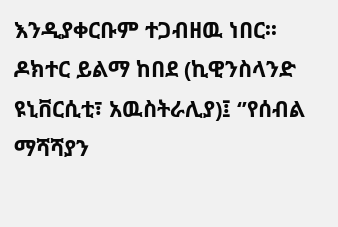እንዲያቀርቡም ተጋብዘዉ ነበር፡፡
ዶክተር ይልማ ከበደ (ኪዊንስላንድ ዩኒቨርሲቲ፣ አዉስትራሊያ)፤ ‘’የሰብል ማሻሻያን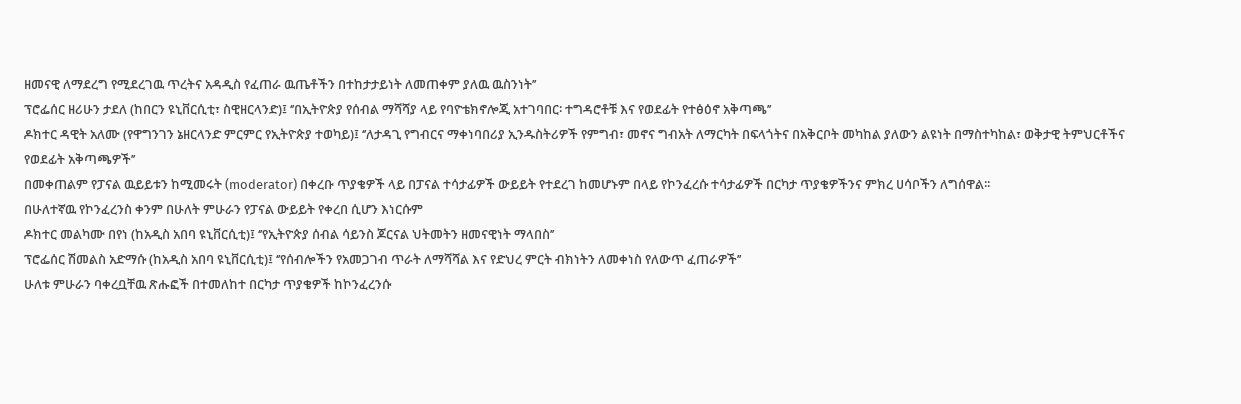ዘመናዊ ለማደረግ የሚደረገዉ ጥረትና አዳዲስ የፈጠራ ዉጤቶችን በተከታታይነት ለመጠቀም ያለዉ ዉስንነት’’
ፕሮፌሰር ዘሪሁን ታደለ (ከበርን ዩኒቨርሲቲ፣ ስዊዘርላንድ)፤ ‘’በኢትዮጵያ የሰብል ማሻሻያ ላይ የባዮቴክኖሎጂ አተገባበር፡ ተግዳሮቶቹ እና የወደፊት የተፅዕኖ አቅጣጫ’’
ዶክተር ዳዊት አለሙ (የዋግንገን ኔዘርላንድ ምርምር የኢትዮጵያ ተወካይ)፤ ‘’ለታዳጊ የግብርና ማቀነባበሪያ ኢንዱስትሪዎች የምግብ፣ መኖና ግብአት ለማርካት በፍላጎትና በአቅርቦት መካከል ያለውን ልዩነት በማስተካከል፣ ወቅታዊ ትምህርቶችና የወደፊት አቅጣጫዎች’’
በመቀጠልም የፓናል ዉይይቱን ከሚመሩት (moderator) በቀረቡ ጥያቄዎች ላይ በፓናል ተሳታፊዎች ውይይት የተደረገ ከመሆኑም በላይ የኮንፈረሱ ተሳታፊዎች በርካታ ጥያቄዎችንና ምክረ ሀሳቦችን ለግሰዋል፡፡
በሁለተኛዉ የኮንፈረንስ ቀንም በሁለት ምሁራን የፓናል ውይይት የቀረበ ሲሆን እነርሱም
ዶክተር መልካሙ በየነ (ከአዲስ አበባ ዩኒቨርሲቲ)፤ ‘’የኢትዮጵያ ሰብል ሳይንስ ጆርናል ህትመትን ዘመናዊነት ማላበስ’’
ፕሮፌሰር ሽመልስ አድማሱ (ከአዲስ አበባ ዩኒቨርሲቲ)፤ ‘’የሰብሎችን የአመጋገብ ጥራት ለማሻሻል እና የድህረ ምርት ብክነትን ለመቀነስ የለውጥ ፈጠራዎች’’
ሁለቱ ምሁራን ባቀረቧቸዉ ጽሑፎች በተመለከተ በርካታ ጥያቄዎች ከኮንፈረንሱ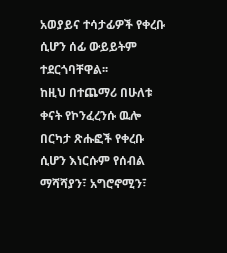አወያይና ተሳታፊዎች የቀረቡ ሲሆን ሰፊ ውይይትም ተደርጎባቸዋል፡፡
ከዚህ በተጨማሪ በሁለቱ ቀናት የኮንፈረንሱ ዉሎ በርካታ ጽሑፎች የቀረቡ ሲሆን እነርሱም የሰብል ማሻሻያን፣ አግሮኖሚን፣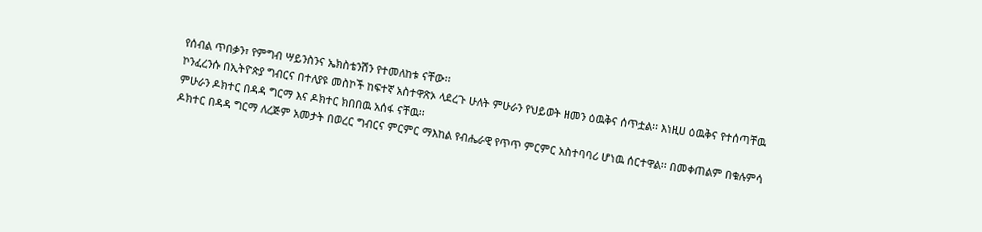የሰብል ጥበቃን፣ የምግብ ሣይንስንና ኤክስቴንሽን የተመለከቱ ናቸው፡፡
ኮንፈረንሱ በኢትዮጵያ ግብርና በተለያዩ መስኮች ከፍተኛ አስተዋጽኦ ላደረጉ ሁለት ምሁራን የህይወት ዘመን ዕዉቅና ሰጥቷል፡፡ እነዚሀ ዕዉቅና የተሰጣቸዉ ምሁራን ዶክተር በዳዳ ግርማ እና ዶክተር ክበበዉ አሰፋ ናቸዉ፡፡
ዶክተር በዳዳ ግርማ ለረጅም አመታት በወረር ግብርና ምርምር ማእከል የብሔራዊ የጥጥ ምርምር አስተባባሪ ሆነዉ ሰርተዋል፡፡ በመቀጠልም በቁሉምሳ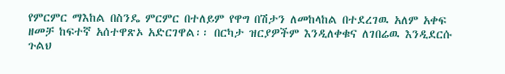የምርምር ማእከል በስንዴ ምርምር በተለይም የዋግ በሽታን ለመከላከል በተደረገዉ አለም አቀፍ ዘመቻ ከፍተኛ አሰተዋጽኦ አድርገዋል፡፡ በርካታ ዝርያዎችም እንዲለቀቁና ለገበሬዉ እንዲደርሱ ጉልህ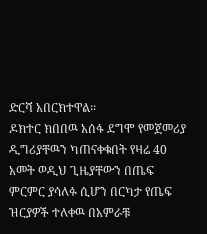ድርሻ አበርክተዋል፡፡
ዶክተር ክበበዉ አሰፋ ደግሞ የመጀመሪያ ዲግሪያቸዉን ካጠናቀቁበት የዛሬ 40 አመት ወዲህ ጊዜያቸውን በጤፍ ምርምር ያሳለፉ ሲሆን በርካታ የጤፍ ዝርያዎች ተለቀዉ በአምራቹ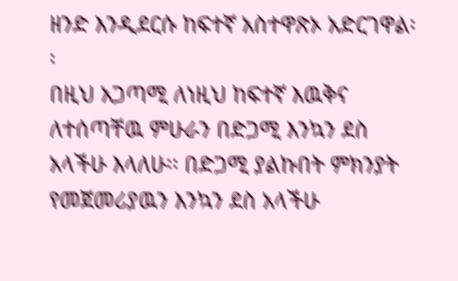ዘንድ እንዲደርሱ ከፍተኛ አስተዋጽኦ አድርገዋል፡፡
በዚህ አጋጣሚ ለነዚህ ከፍተኛ እዉቅና ለተሰጣቸዉ ምሁራን በድጋሚ እንኳን ደስ አላችሁ እላለሁ፡፡ በድጋሚ ያልኩበት ምክንያት የመጀመሪያዉን እንኳን ደስ አላችሁ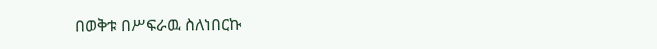በወቅቱ በሥፍራዉ ስለነበርኩ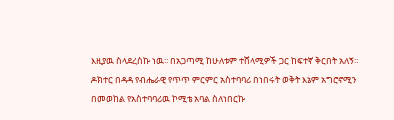እዚያዉ ስላደረስኩ ነዉ፡፡ በአጋጣሚ ከሁለቱም ተሸላሚዎች ጋር ከፍተኛ ቅርበት አለኝ፡፡ ዶክተር በዳዳ የብሔራዊ የጥጥ ምርምር አስተባባሪ በነበሩት ወቅት እኔም አግሮኖሚን በመወከል የአስተባባሪዉ ኮሚቴ አባል ስለነበርኩ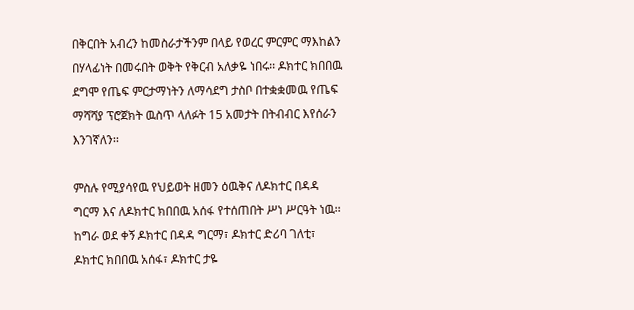በቅርበት አብረን ከመስራታችንም በላይ የወረር ምርምር ማእከልን በሃላፊነት በመሩበት ወቅት የቅርብ አለቃዬ ነበሩ፡፡ ዶክተር ክበበዉ ደግሞ የጤፍ ምርታማነትን ለማሳደግ ታስቦ በተቋቋመዉ የጤፍ ማሻሻያ ፕሮጀክት ዉስጥ ላለፉት 15 አመታት በትብብር እየሰራን እንገኛለን፡፡

ምስሉ የሚያሳየዉ የህይወት ዘመን ዕዉቅና ለዶክተር በዳዳ ግርማ እና ለዶክተር ክበበዉ አሰፋ የተሰጠበት ሥነ ሥርዓት ነዉ፡፡ ከግራ ወደ ቀኝ ዶክተር በዳዳ ግርማ፣ ዶክተር ድሪባ ገለቲ፣ ዶክተር ክበበዉ አሰፋ፣ ዶክተር ታዬ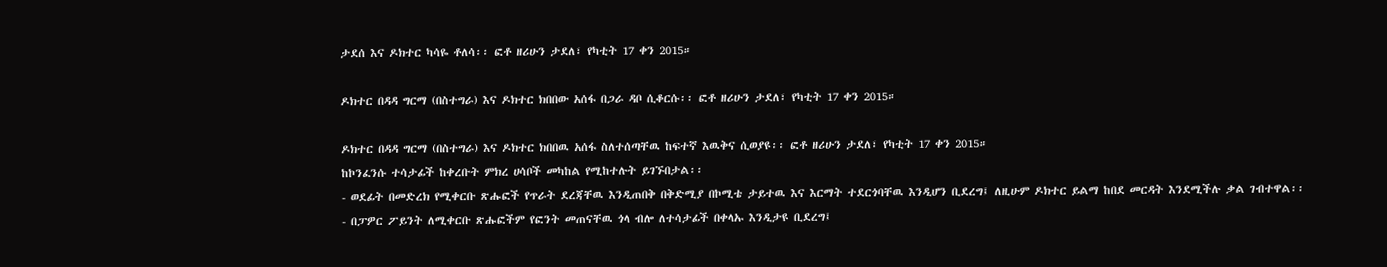ታደሰ እና ዶክተር ካሳዬ ቶለሳ፡፡ ፎቶ ዘሪሁን ታደለ፣ የካቲት 17 ቀን 2015።

ዶክተር በዳዳ ግርማ (በስተግራ) እና ዶክተር ክበበው አሰፋ በጋራ ዳቦ ሲቆርሱ፡፡ ፎቶ ዘሪሁን ታደለ፣ የካቲት 17 ቀን 2015።

ዶክተር በዳዳ ግርማ (በስተግራ) እና ዶክተር ክበበዉ አሰፋ ስለተሰጣቸዉ ከፍተኛ እዉቅና ሲወያዩ፡፡ ፎቶ ዘሪሁን ታደለ፣ የካቲት 17 ቀን 2015።
ከኮንፈንሱ ተሳታፊች ከቀረቡት ምክረ ሀሳቦች መካከል የሚከተሉት ይገኙበታል፡፡
- ወደፊት በመድረክ የሚቀርቡ ጽሑፎች የጥራት ደረጃቸዉ እንዲጠበቅ በቅድሚያ በኮሚቴ ታይተዉ እና እርማት ተደርጎባቸዉ እንዲሆን ቢደረግ፤ ለዚሁም ዶክተር ይልማ ከበደ መርዳት እንደሚችሉ ቃል ገብተዋል፡፡
- በፓዎር ፖይንት ለሚቀርቡ ጽሑፎችም የፎንት መጠናቸዉ ጎላ ብሎ ለተሳታፊች በቀላኡ እንዲታዩ ቢደረግ፤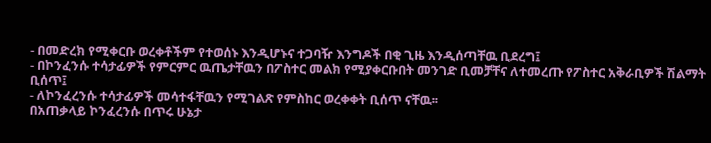- በመድረክ የሚቀርቡ ወረቀቶችም የተወሰኑ እንዲሆኑና ተጋባዥ እንግዶች በቂ ጊዜ እንዲሰጣቸዉ ቢደረግ፤
- በኮንፈንሱ ተሳታፊዎች የምርምር ዉጤታቸዉን በፖስተር መልክ የሚያቀርቡበት መንገድ ቢመቻቸና ለተመረጡ የፖስተር አቅራቢዎች ሽልማት ቢሰጥ፤
- ለኮንፈረንሱ ተሳታፊዎች መሳተፋቸዉን የሚገልጽ የምስከር ወረቀቀት ቢሰጥ ናቸዉ፡፡
በአጠቃላይ ኮንፈረንሱ በጥሩ ሁኔታ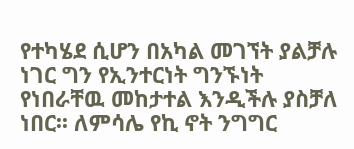የተካሄደ ሲሆን በአካል መገኘት ያልቻሉ ነገር ግን የኢንተርነት ግንኙነት የነበራቸዉ መከታተል እንዲችሉ ያስቻለ ነበር፡፡ ለምሳሌ የኪ ኖት ንግግር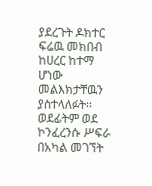ያደረጉት ዶክተር ፍሬዉ መክበብ ከሀረር ከተማ ሆነው መልእክታቸዉን ያስተላለፉት፡፡ ወደፊትም ወደ ኮንፈረንሱ ሥፍራ በአካል መገኘት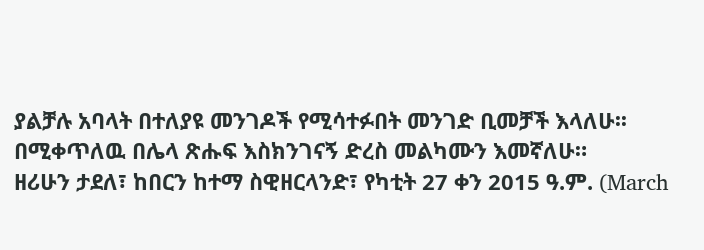ያልቻሉ አባላት በተለያዩ መንገዶች የሚሳተፉበት መንገድ ቢመቻች እላለሁ፡፡
በሚቀጥለዉ በሌላ ጽሑፍ እስክንገናኝ ድረስ መልካሙን እመኛለሁ።
ዘሪሁን ታደለ፣ ከበርን ከተማ ስዊዘርላንድ፣ የካቲት 27 ቀን 2015 ዓ.ም. (March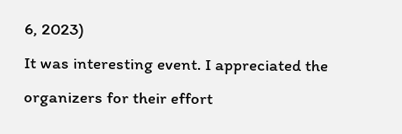6, 2023)
It was interesting event. I appreciated the organizers for their effort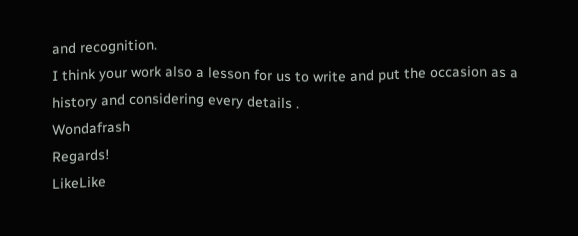and recognition.
I think your work also a lesson for us to write and put the occasion as a history and considering every details .
Wondafrash
Regards!
LikeLike